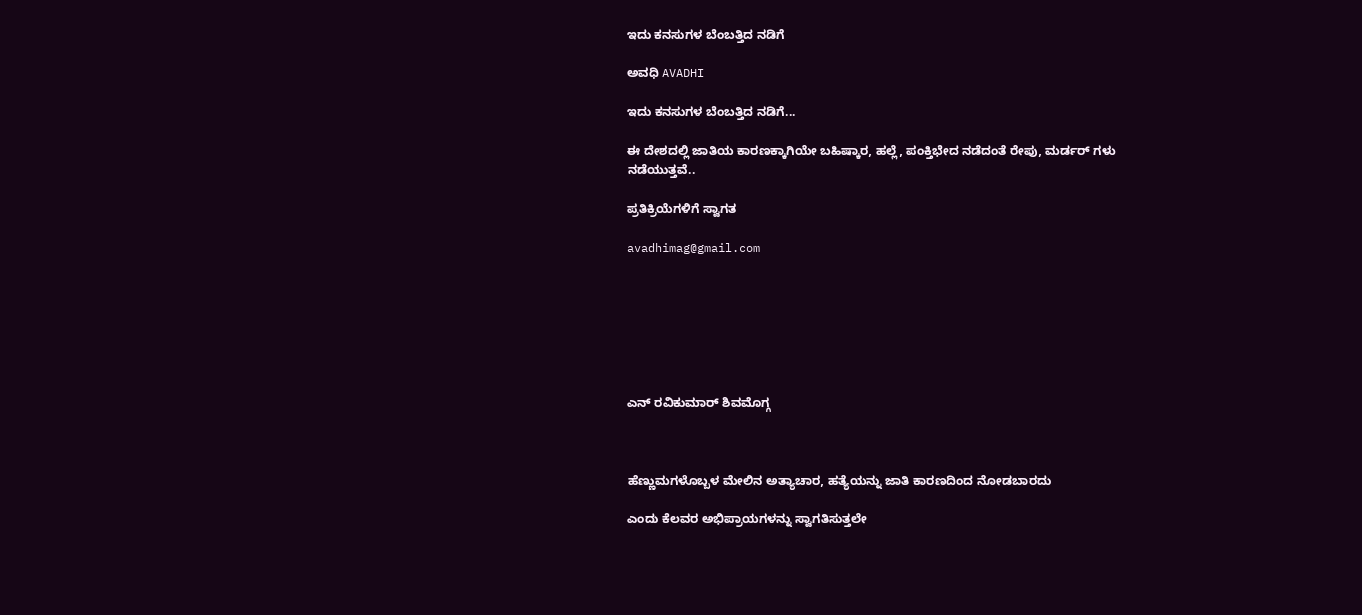ಇದು ಕನಸುಗಳ ಬೆಂಬತ್ತಿದ ನಡಿಗೆ‍

ಅವಧಿ AVADHI

ಇದು ಕನಸುಗಳ ಬೆಂಬತ್ತಿದ ನಡಿಗೆ...

ಈ ದೇಶದಲ್ಲಿ ಜಾತಿಯ ಕಾರಣಕ್ಕಾಗಿಯೇ ಬಹಿಷ್ಕಾರ, ಹಲ್ಲೆ, ಪಂಕ್ತಿಭೇದ ‌ನಡೆದಂತೆ ರೇಪು, ಮರ್ಡರ್ ಗಳು ನಡೆಯುತ್ತವೆ..

ಪ್ರತಿಕ್ರಿಯೆಗಳಿಗೆ ಸ್ವಾಗತ

avadhimag@gmail.com







ಎನ್ ರವಿಕುಮಾರ್ ಶಿವಮೊಗ್ಗ



ಹೆಣ್ಣುಮಗಳೊಬ್ಬಳ ಮೇಲಿನ ಅತ್ಯಾಚಾರ, ಹತ್ಯೆಯನ್ನು ಜಾತಿ ಕಾರಣದಿಂದ ನೋಡಬಾರದು

ಎಂದು‌ ಕೆಲವರ ಅಭಿಪ್ರಾಯಗಳನ್ನು ಸ್ವಾಗತಿಸುತ್ತಲೇ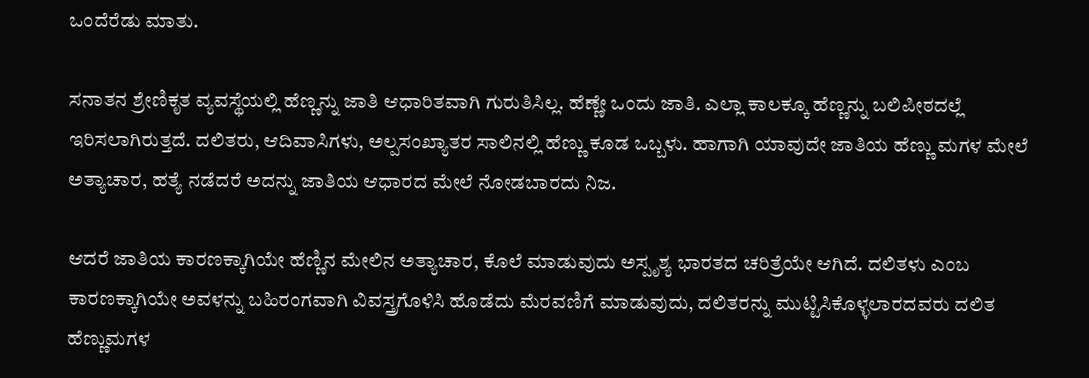ಒಂದೆರೆಡು ಮಾತು.

ಸನಾತನ ಶ್ರೇಣಿಕೃತ ವ್ಯವಸ್ಥೆಯಲ್ಲಿ ಹೆಣ್ಣನ್ನು ಜಾತಿ ಆಧಾರಿತವಾಗಿ ಗುರುತಿಸಿಲ್ಲ. ಹೆಣ್ಣೇ ಒಂದು ಜಾತಿ. ಎಲ್ಲಾ ಕಾಲಕ್ಕೂ ಹೆಣ್ಣನ್ನು ಬಲಿಪೀಠದಲ್ಲೆ ಇರಿಸಲಾಗಿರುತ್ತದೆ. ದಲಿತರು, ಆದಿವಾಸಿಗಳು, ಅಲ್ಪಸಂಖ್ಯಾತರ ಸಾಲಿನಲ್ಲಿ ಹೆಣ್ಣು ಕೂಡ ಒಬ್ಬಳು. ಹಾಗಾಗಿ ಯಾವುದೇ ಜಾತಿಯ ಹೆಣ್ಣು ಮಗಳ ಮೇಲೆ ಅತ್ಯಾಚಾರ, ಹತ್ಯೆ ನಡೆದರೆ ಅದನ್ನು ಜಾತಿಯ ಆಧಾರದ ಮೇಲೆ ನೋಡಬಾರದು ನಿಜ.

ಆದರೆ ಜಾತಿಯ ಕಾರಣಕ್ಕಾಗಿಯೇ ಹೆಣ್ಣಿನ ಮೇಲಿನ ಅತ್ಯಾಚಾರ, ಕೊಲೆ ಮಾಡುವುದು ಅಸ್ಪೃಶ್ಯ ಭಾರತದ ಚರಿತ್ರೆಯೇ ಆಗಿದೆ. ದಲಿತಳು ಎಂಬ ಕಾರಣಕ್ಕಾಗಿಯೇ ಅವಳನ್ನು ಬಹಿರಂಗವಾಗಿ ವಿವಸ್ತ್ರಗೊಳಿಸಿ ಹೊಡೆದು ಮೆರವಣಿಗೆ ಮಾಡುವುದು, ದಲಿತರನ್ನು ಮುಟ್ಟಿಸಿಕೊಳ್ಳಲಾರದವರು ದಲಿತ ಹೆಣ್ಣುಮಗಳ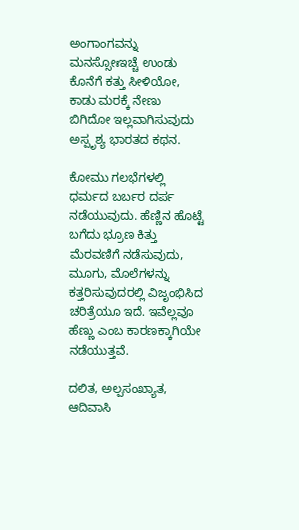ಅಂಗಾಂಗವನ್ನು ಮನಸ್ಸೋಃಇಚ್ಚೆ ಉಂಡು ಕೊನೆಗೆ ಕತ್ತು ಸೀಳಿಯೋ, ಕಾಡು ಮರಕ್ಕೆ ನೇಣು ಬಿಗಿದೋ ಇಲ್ಲವಾಗಿಸುವುದು ಅಸ್ಪೃಶ್ಯ ಭಾರತದ ಕಥನ.

ಕೋಮು ಗಲಭೆಗಳಲ್ಲಿ ಧರ್ಮದ ಬರ್ಬರ ದರ್ಪ ನಡೆಯುವುದು. ಹೆಣ್ಣಿನ ಹೊಟ್ಟೆ ಬಗೆದು ಭ್ರೂಣ ಕಿತ್ತು ಮೆರವಣಿಗೆ ನಡೆಸುವುದು, ಮೂಗು, ಮೊಲೆಗಳನ್ನು ಕತ್ತರಿಸುವುದರಲ್ಲಿ ವಿಜೃಂಭಿಸಿದ‌ ಚರಿತ್ರೆಯೂ ಇದೆ. ಇವೆಲ್ಲವೂ ಹೆಣ್ಣು ಎಂಬ ಕಾರಣಕ್ಕಾಗಿಯೇ ನಡೆಯುತ್ತವೆ.

ದಲಿತ, ಅಲ್ಪಸಂಖ್ಯಾತ, ಆದಿವಾಸಿ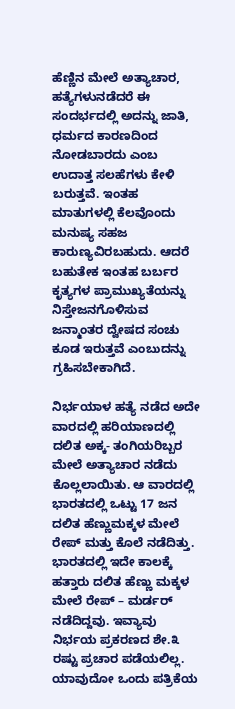ಹೆಣ್ಣಿನ ಮೇಲೆ ಅತ್ಯಾಚಾರ, ಹತ್ಯೆಗಳು‌ನಡೆದರೆ ಈ ಸಂದರ್ಭದಲ್ಲಿ ಅದನ್ನು‌ ಜಾತಿ, ಧರ್ಮದ ಕಾರಣದಿಂದ ನೋಡಬಾರದು ಎಂಬ ಉದಾತ್ತ ಸಲಹೆಗಳು ಕೇಳಿ ಬರುತ್ತವೆ. ಇಂತಹ ಮಾತುಗಳಲ್ಲಿ ಕೆಲವೊಂದು ಮನುಷ್ಯ ಸಹಜ ಕಾರುಣ್ಯವಿರಬಹುದು. ಆದರೆ ಬಹುತೇಕ ಇಂತಹ ಬರ್ಬರ ಕೃತ್ಯಗಳ ಪ್ರಾಮುಖ್ಯತೆಯನ್ನು ನಿಸ್ತೇಜನಗೊಳಿಸುವ ಜನ್ಮಾಂತರ ದ್ವೇಷದ ಸಂಚು ಕೂಡ ಇರುತ್ತವೆ ಎಂಬುದನ್ನು ಗ್ರಹಿಸಬೇಕಾಗಿದೆ.

ನಿರ್ಭಯಾಳ ಹತ್ಯೆ ನಡೆದ ಅದೇ ವಾರದಲ್ಲಿ ಹರಿಯಾಣದಲ್ಲಿ ದಲಿತ ಅಕ್ಕ- ತಂಗಿಯರಿಬ್ಬರ ಮೇಲೆ ಅತ್ಯಾಚಾರ ನಡೆದು ಕೊಲ್ಲಲಾಯಿತು. ಆ ವಾರದಲ್ಲಿ ಭಾರತದಲ್ಲಿ ಒಟ್ಟು 17 ಜನ ದಲಿತ ಹೆಣ್ಣುಮಕ್ಕಳ ಮೇಲೆ ರೇಪ್ ಮತ್ತು ಕೊಲೆ ನಡೆದಿತ್ತು. ಭಾರತದಲ್ಲಿ ಇದೇ ಕಾಲಕ್ಕೆ ಹತ್ತಾರು ದಲಿತ ಹೆಣ್ಣು ಮಕ್ಕಳ ಮೇಲೆ ರೇಪ್ – ಮರ್ಡರ್ ನಡೆದಿದ್ದವು. ಇವ್ಯಾವು ನಿರ್ಭಯ ಪ್ರಕರಣದ ಶೇ.೩ ರಷ್ಟು ಪ್ರಚಾರ ಪಡೆಯಲಿಲ್ಲ. ಯಾವುದೋ ಒಂದು ಪತ್ರಿಕೆಯ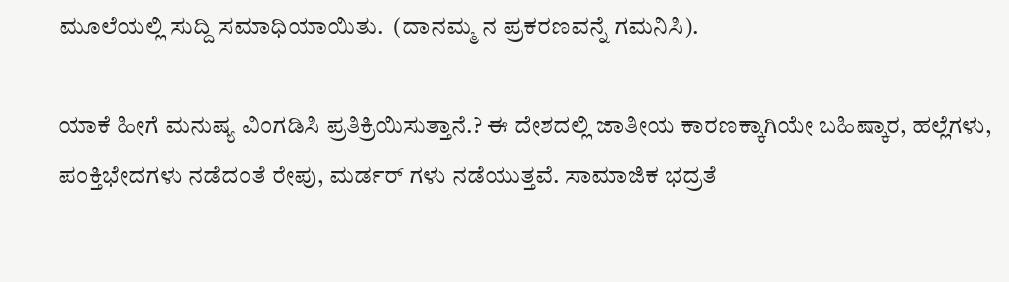ಮೂಲೆಯಲ್ಲಿ ಸುದ್ದಿ ಸಮಾಧಿಯಾಯಿತು.  (ದಾನಮ್ಮ ನ ಪ್ರಕರಣವನ್ನೆ ಗಮನಿಸಿ).

ಯಾಕೆ ಹೀಗೆ ಮನುಷ್ಯ ವಿಂಗಡಿಸಿ ಪ್ರತಿಕ್ರಿಯಿಸುತ್ತಾನೆ.? ಈ ದೇಶದಲ್ಲಿ ಜಾತೀಯ ಕಾರಣಕ್ಕಾಗಿಯೇ ಬಹಿಷ್ಕಾರ, ಹಲ್ಲೆಗಳು, ಪಂಕ್ತಿಭೇದಗಳು ‌ನಡೆದಂತೆ ರೇಪು, ಮರ್ಡರ್ ಗಳು ನಡೆಯುತ್ತವೆ. ಸಾಮಾಜಿಕ ಭದ್ರತೆ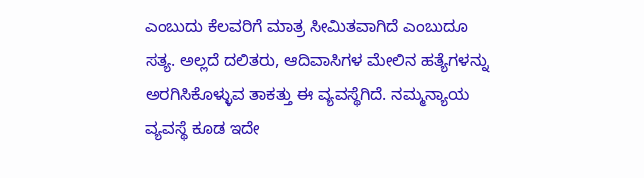ಎಂಬುದು ಕೆಲವರಿಗೆ ಮಾತ್ರ ಸೀಮಿತವಾಗಿದೆ ಎಂಬುದೂ ಸತ್ಯ. ಅಲ್ಲದೆ ದಲಿತರು, ಆದಿವಾಸಿಗಳ ಮೇಲಿನ ಹತ್ಯೆಗಳನ್ನು ಅರಗಿಸಿಕೊಳ್ಳುವ ತಾಕತ್ತು ಈ ವ್ಯವಸ್ಥೆಗಿದೆ. ನಮ್ಮ‌ನ್ಯಾಯ ವ್ಯವಸ್ಥೆ ಕೂಡ ಇದೇ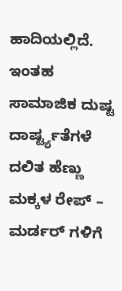ಹಾದಿಯಲ್ಲಿದೆ‌. ಇಂತಹ ಸಾಮಾಜಿಕ ದುಷ್ಟ ದಾರ್ಷ್ಟ್ಯತೆಗಳೆ ದಲಿತ ಹೆಣ್ಣು ಮಕ್ಕಳ ರೇಪ್ – ಮರ್ಡರ್ ಗಳಿಗೆ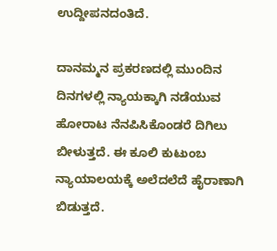ಉದ್ದೀಪನದಂತಿದೆ.

ದಾನಮ್ಮನ ಪ್ರಕರಣದಲ್ಲಿ ಮುಂದಿನ ದಿನಗಳಲ್ಲಿ ನ್ಯಾಯಕ್ಕಾಗಿ ನಡೆಯುವ ಹೋರಾಟ ನೆನಪಿಸಿಕೊಂಡರೆ ದಿಗಿಲು ಬೀಳುತ್ತದೆ. ಈ ಕೂಲಿ‌ ಕುಟುಂಬ ನ್ಯಾಯಾಲಯಕ್ಕೆ ಅಲೆದಲೆದೆ ಹೈರಾಣಾಗಿ ಬಿಡುತ್ತದೆ.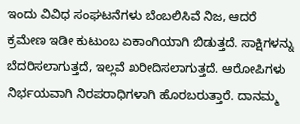ಇಂದು ವಿವಿಧ ಸಂಘಟನೆಗಳು ಬೆಂಬಲಿಸಿವೆ ನಿಜ, ಆದರೆ ಕ್ರಮೇಣ ಇಡೀ ಕುಟುಂಬ ಏಕಾಂಗಿಯಾಗಿ ಬಿಡುತ್ತದೆ. ಸಾಕ್ಷಿಗಳನ್ನು ಬೆದರಿಸಲಾಗುತ್ತದೆ, ಇಲ್ಲವೆ ಖರೀದಿಸಲಾಗುತ್ತದೆ. ಆರೋಪಿಗಳು ನಿರ್ಭಯವಾಗಿ ನಿರಪರಾಧಿಗಳಾಗಿ ಹೊರಬರುತ್ತಾರೆ. ದಾನಮ್ಮ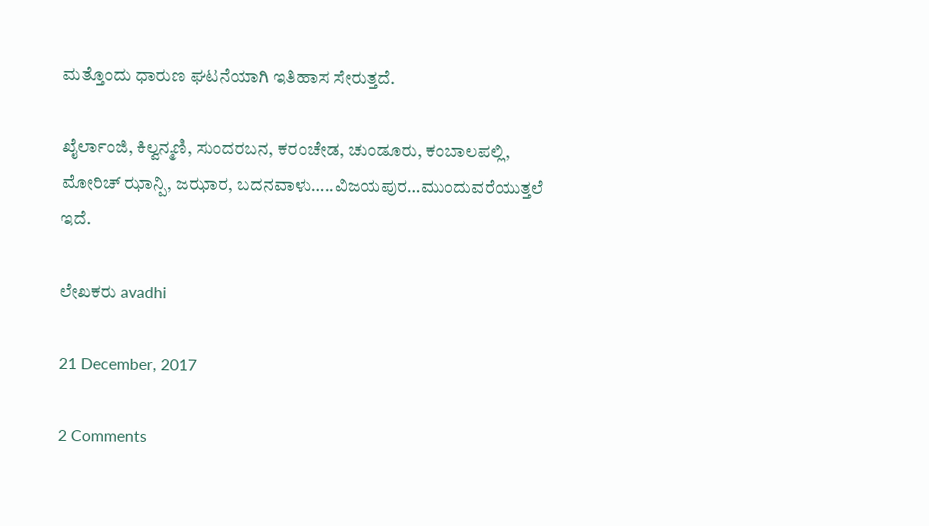ಮತ್ತೊಂದು ಧಾರುಣ ಘಟನೆಯಾಗಿ ಇತಿಹಾಸ ಸೇರುತ್ತದೆ.

ಖೈರ್ಲಾಂಜಿ, ಕಿಲ್ವನ್ಮಣಿ, ಸುಂದರಬನ, ಕರಂಚೇಡ, ಚುಂಡೂರು, ಕಂಬಾಲಪಲ್ಲಿ, ಮೋರಿಚ್ ಝಾನ್ಪಿ, ಜಝಾರ, ಬದನವಾಳು…..ವಿಜಯಪುರ…ಮುಂದುವರೆಯುತ್ತಲೆ ಇದೆ.

ಲೇಖಕರು avadhi

21 December, 2017

2 Comments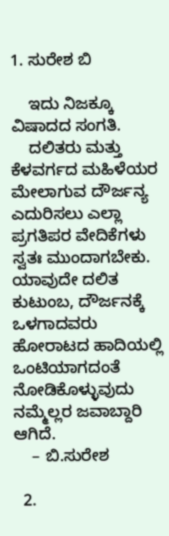1. ಸುರೇಶ ಬಿ

    ಇದು ನಿಜಕ್ಕೂ ವಿಷಾದದ ಸಂಗತಿ.
    ದಲಿತರು ಮತ್ತು ಕೆಳವರ್ಗದ ಮಹಿಳೆಯರ ಮೇಲಾಗುವ ದೌರ್ಜನ್ಯ ಎದುರಿಸಲು ಎಲ್ಲಾ ಪ್ರಗತಿಪರ ವೇದಿಕೆಗಳು ಸ್ವತಃ ಮುಂದಾಗಬೇಕು. ಯಾವುದೇ ದಲಿತ ಕುಟುಂಬ, ದೌರ್ಜನಕ್ಕೆ ಒಳಗಾದವರು ಹೋರಾಟದ ಹಾದಿಯಲ್ಲಿ ಒಂಟಿಯಾಗದಂತೆ ನೋಡಿಕೊಳ್ಳುವುದು ನಮ್ಮೆಲ್ಲರ ಜವಾಬ್ದಾರಿ ಆಗಿದೆ.
    – ಬಿ.ಸುರೇಶ

  2.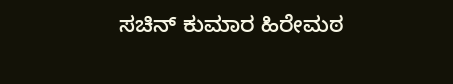ಸಚಿನ್ ಕುಮಾರ ಹಿರೇಮಠ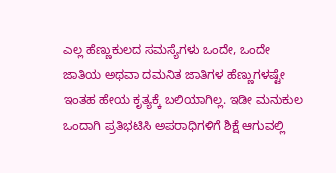ಎಲ್ಲ ಹೆಣ್ಣುಕುಲದ ಸಮಸ್ಯೆಗಳು ಒಂದೇ, ಒಂದೇ ಜಾತಿಯ ಅಥವಾ ದಮನಿತ ಜಾತಿಗಳ ಹೆಣ್ಣುಗಳಷ್ಟೇ‌ ಇಂತಹ ಹೇಯ ಕೃತ್ಯಕ್ಕೆ ಬಲಿಯಾಗಿಲ್ಲ. ಇಡೀ ಮನುಕುಲ ಒಂದಾಗಿ ಪ್ರತಿಭಟಿಸಿ ಅಪರಾಧಿಗಳಿಗೆ ಶಿಕ್ಷೆ ಆಗುವಲ್ಲಿ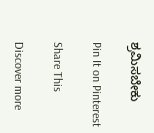ಶ್ರಮಿಸಬೇಕು

Pin It on Pinterest

Share This

Discover more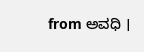from ಅವಧಿ ।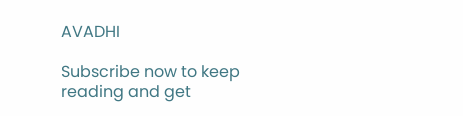AVADHI

Subscribe now to keep reading and get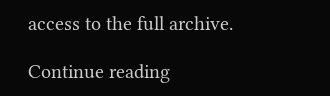access to the full archive.

Continue reading